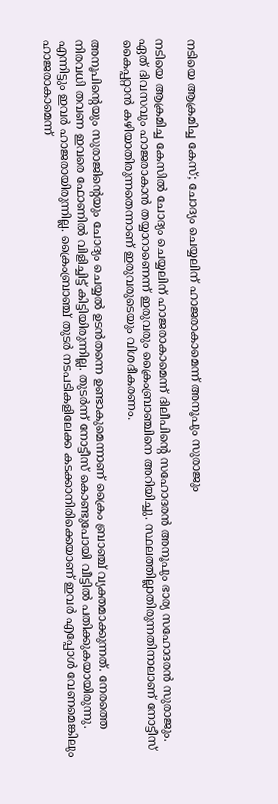നടിയെ ആക്രമിച്ച കേസ്; ചോദ്യം ചെയ്യലിന് ഹാജരാകാമെന്ന് അനൂപും സുരാജും

നടിയെ ആക്രമിച്ച കേസില്‍ ചോദ്യം ചെയ്യലിന് ഹാജരാകാമെന്ന് ദിലീപിന്റെ സഹോദരന്‍ അനൂപും ഭാര്യ സഹോദരന്‍ സുരാജും. ഏത് ദിവസവും ഹാജരാകാന്‍ തയ്യാറാണെന്ന് ഇരുവരും ക്രൈംബ്രാഞ്ചിനെ അറിയിച്ചു. സ്ഥലത്തില്ലാതിരുന്നതിനാലാണ് നോട്ടീസ് കൈപ്പറ്റാന്‍ കഴിയാതിരുന്നതെന്നാണ് ഇരുവരുടെയും വിശദീകരണം.

അനൂപിന്റെയും സുരാജിന്റെയും ചോദ്യം ചെയ്യല്‍ ഉടന്‍തന്നെ ഉണ്ടാകുമെന്നാണ് ക്രൈം ബ്രാഞ്ച് വ്യക്തമാക്കുന്നത്. നേരത്തെ നിരവധി തവണ ഇവരെ ഫോണില്‍ വിളിച്ചിട്ട് കിട്ടിയിരുന്നില്ല. തുടര്‍ന്ന് നോട്ടീസ് കൊണ്ടുപോയി വീട്ടില്‍ പതിക്കുകയായിരുന്നു. എന്നിട്ടും ഇവര്‍ ഹാജരായിരുന്നില്ല. ക്രൈംബ്രാഞ്ച് തുടര്‍ നടപടികളിലേക്ക കടക്കാനിരിക്കെയാണ് ഇവര്‍ എപ്പോള്‍ വേണമെങ്കിലും ഹാജരാകാമെന്ന്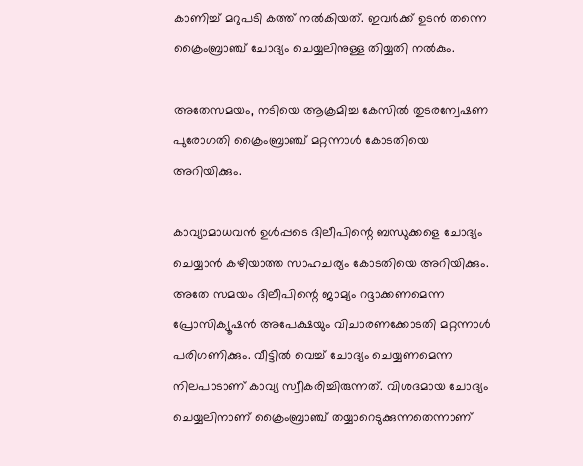കാണിച്ച് മറുപടി കത്ത് നല്‍കിയത്. ഇവര്‍ക്ക് ഉടന്‍ തന്നെ ക്രൈംബ്രാഞ്ച് ചോദ്യം ചെയ്യലിനുള്ള തിയ്യതി നല്‍കും.

അതേസമയം, നടിയെ ആക്രമിച്ച കേസില്‍ തുടരന്വേഷണ പുരോഗതി ക്രൈംബ്രാഞ്ച് മറ്റന്നാള്‍ കോടതിയെ അറിയിക്കും.

കാവ്യാമാധവന്‍ ഉള്‍പ്പടെ ദിലീപിന്റെ ബന്ധുക്കളെ ചോദ്യം ചെയ്യാന്‍ കഴിയാത്ത സാഹചര്യം കോടതിയെ അറിയിക്കും. അതേ സമയം ദിലീപിന്റെ ജാമ്യം റദ്ദാക്കണമെന്ന പ്രോസിക്യൂഷന്‍ അപേക്ഷയും വിചാരണക്കോടതി മറ്റന്നാള്‍ പരിഗണിക്കും. വീട്ടില്‍ വെച്ച് ചോദ്യം ചെയ്യണമെന്ന നിലപാടാണ് കാവ്യ സ്വീകരിച്ചിരുന്നത്. വിശദമായ ചോദ്യം ചെയ്യലിനാണ് ക്രൈംബ്രാഞ്ച് തയ്യാറെടുക്കുന്നതെന്നാണ്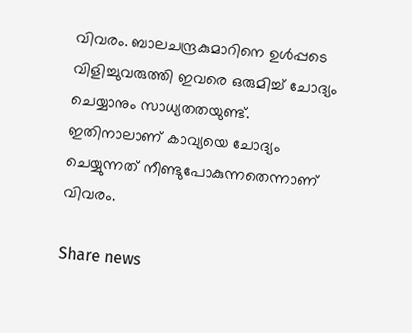വിവരം. ബാലചന്ദ്രകുമാറിനെ ഉള്‍പ്പടെ വിളിച്ചുവരുത്തി ഇവരെ ഒരുമിച്ച് ചോദ്യം ചെയ്യാനും സാധ്യതതയുണ്ട്. ഇതിനാലാണ് കാവ്യയെ ചോദ്യം ചെയ്യുന്നത് നീണ്ടുപോകുന്നതെന്നാണ് വിവരം.

Share news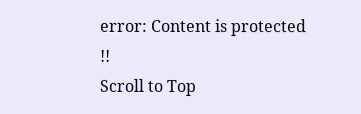error: Content is protected !!
Scroll to Top